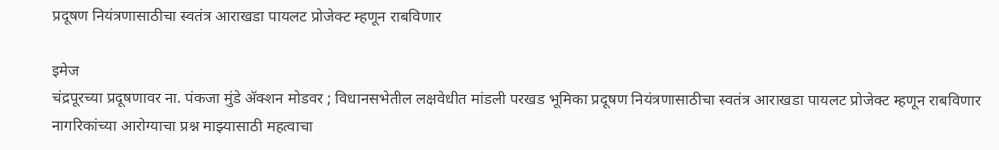प्रदूषण नियंत्रणासाठीचा स्वतंत्र आराखडा पायलट प्रोजेक्ट म्हणून राबविणार

इमेज
चंद्रपूरच्या प्रदूषणावर ना. पंकजा मुंडे ॲक्शन मोडवर ; विधानसभेतील लक्षवेधीत मांडली परखड भूमिका प्रदूषण नियंत्रणासाठीचा स्वतंत्र आराखडा पायलट प्रोजेक्ट म्हणून राबविणार नागरिकांच्या आरोग्याचा प्रश्न माझ्यासाठी महत्वाचा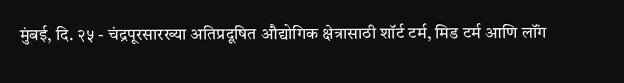मुंबई, दि. २५ - चंद्रपूरसारख्या अतिप्रदूषित औद्योगिक क्षेत्रासाठी शॉर्ट टर्म, मिड टर्म आणि लॉंग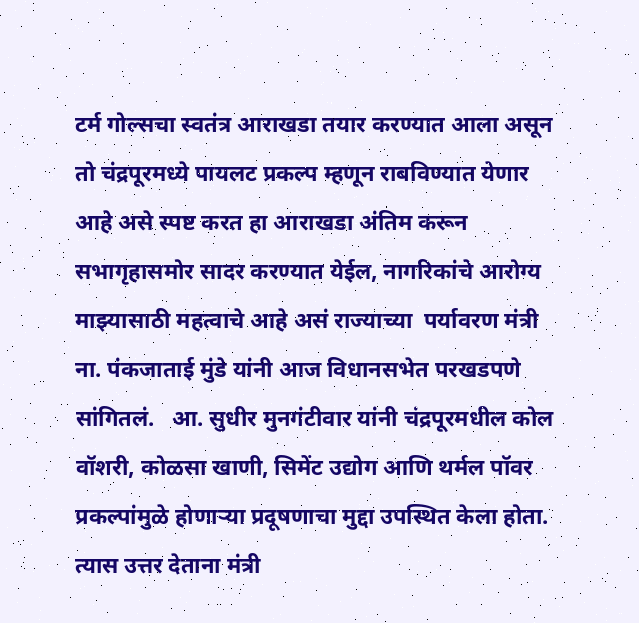टर्म गोल्सचा स्वतंत्र आराखडा तयार करण्यात आला असून तो चंद्रपूरमध्ये पायलट प्रकल्प म्हणून राबविण्यात येणार आहे असे स्पष्ट करत हा आराखडा अंतिम करून सभागृहासमोर सादर करण्यात येईल, नागरिकांचे आरोग्य  माझ्यासाठी महत्वाचे आहे असं राज्याच्या  पर्यावरण मंत्री ना. पंकजाताई मुंडे यांनी आज विधानसभेत परखडपणे सांगितलं.   आ. सुधीर मुनगंटीवार यांनी चंद्रपूरमधील कोल वॉशरी, कोळसा खाणी, सिमेंट उद्योग आणि थर्मल पॉवर प्रकल्पांमुळे होणाऱ्या प्रदूषणाचा मुद्दा उपस्थित केला होता. त्यास उत्तर देताना मंत्री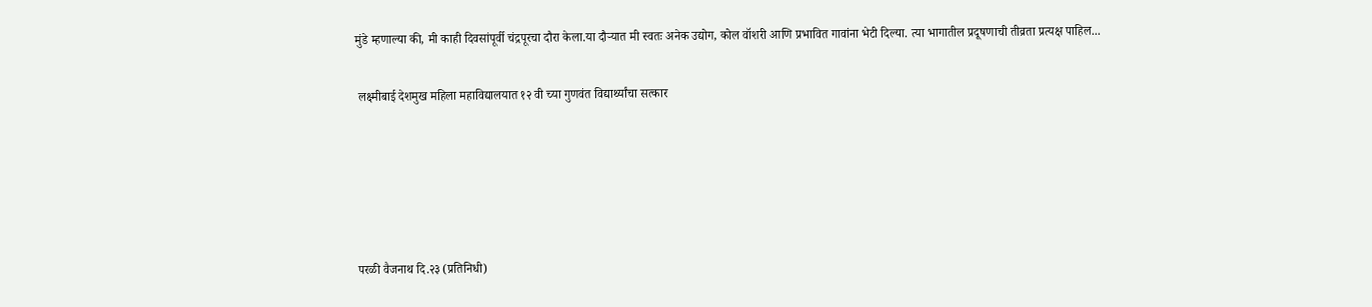मुंडे म्हणाल्या की, मी काही दिवसांपूर्वी चंद्रपूरचा दौरा केला.या दौऱ्यात मी स्वतः अनेक उद्योग, कोल वॉशरी आणि प्रभावित गावांना भेटी दिल्या. त्या भागातील प्रदूषणाची तीव्रता प्रत्यक्ष पाहिल...

 लक्ष्मीबाई देशमुख महिला महाविद्यालयात १२ वी च्या गुणवंत विद्यार्थ्यांचा सत्कार





परळी वैजनाथ दि.२३ (प्रतिनिधी)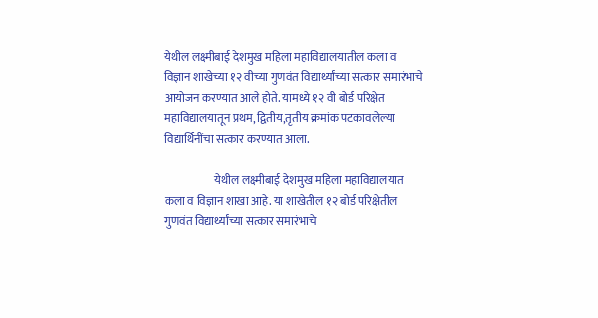येथील लक्ष्मीबाई देशमुख महिला महाविद्यालयातील कला व विज्ञान शाखेच्या १२ वीच्या गुणवंत विद्यार्थ्यांच्या सत्कार समारंभाचे आयोजन करण्यात आले होते. यामध्ये १२ वी बोर्ड परिक्षेत महाविद्यालयातून प्रथम, द्वितीय,तृतीय क्रमांक पटकावलेल्या विद्यार्थिनींचा सत्कार करण्यात आला.

                      येथील लक्ष्मीबाई देशमुख महिला महाविद्यालयात कला व विज्ञान शाखा आहे. या शाखेतील १२ बोर्ड परिक्षेतील गुणवंत विद्यार्थ्यांच्या सत्कार समारंभाचे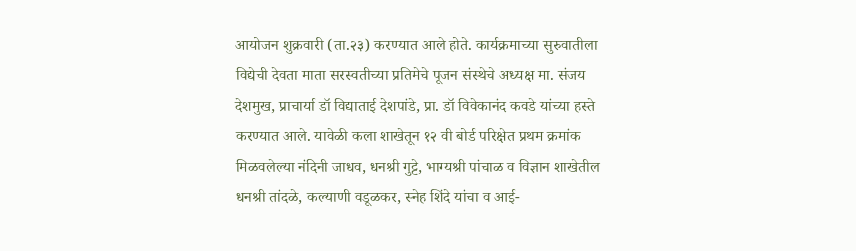आयोजन शुक्रवारी (ता.२३) करण्यात आले होते. कार्यक्रमाच्या सुरुवातीला विद्येची देवता माता सरस्वतीच्या प्रतिमेचे पूजन संस्थेचे अध्यक्ष मा. संजय देशमुख, प्राचार्या डॉ विद्याताई देशपांडे, प्रा. डॉ विवेकानंद कवडे यांच्या हस्ते करण्यात आले. यावेळी कला शाखेतून १२ वी बोर्ड परिक्षेत प्रथम क्रमांक मिळवलेल्या नंदिनी जाधव, धनश्री गुट्टे, भाग्यश्री पांचाळ व विज्ञान शाखेतील धनश्री तांदळे, कल्याणी वडूळकर, स्नेह शिंदे यांचा व आई-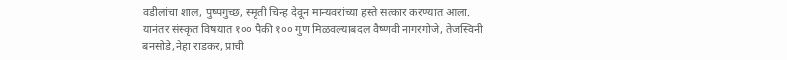वडीलांचा शाल, पुष्पगुच्छ, स्मृती चिन्ह देवून मान्यवरांच्या हस्ते सत्कार करण्यात आला. यानंतर संस्कृत विषयात १०० पैकी १०० गुण मिळवल्याबदल वैष्णवी नागरगोजे, तेजस्विनी बनसोडे,नेहा राडकर, प्राची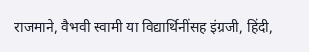राजमाने, वैभवी स्वामी या विद्यार्थिनींसह इंग्रजी, हिंदी,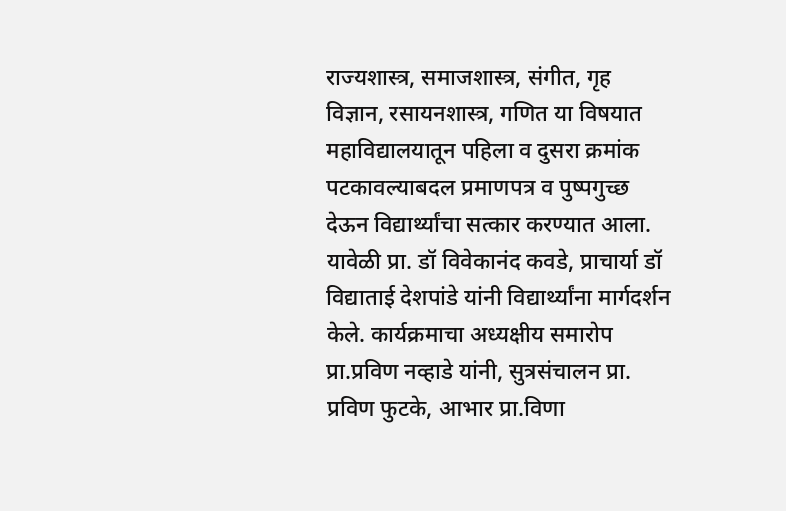राज्यशास्त्र, समाजशास्त्र, संगीत, गृह विज्ञान, रसायनशास्त्र, गणित या विषयात महाविद्यालयातून पहिला व दुसरा क्रमांक पटकावल्याबदल प्रमाणपत्र व पुष्पगुच्छ देऊन विद्यार्थ्यांचा सत्कार करण्यात आला. यावेळी प्रा. डॉ विवेकानंद कवडे, प्राचार्या डॉ विद्याताई देशपांडे यांनी विद्यार्थ्यांना मार्गदर्शन केले. कार्यक्रमाचा अध्यक्षीय समारोप प्रा.प्रविण नव्हाडे यांनी, सुत्रसंचालन प्रा. प्रविण फुटके, आभार प्रा.विणा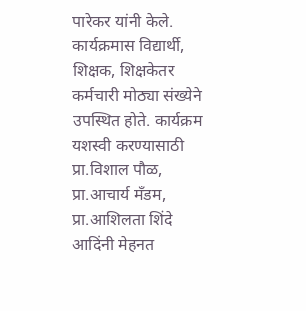पारेकर यांनी केले. कार्यक्रमास विद्यार्थी, शिक्षक, शिक्षकेतर कर्मचारी मोठ्या संख्येने उपस्थित होते. कार्यक्रम यशस्वी करण्यासाठी प्रा.विशाल पौळ, प्रा.आचार्य मँडम, प्रा.आशिलता शिंदे आदिंनी मेहनत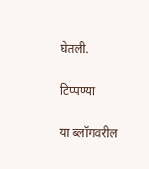घेतली.

टिप्पण्या

या ब्लॉगवरील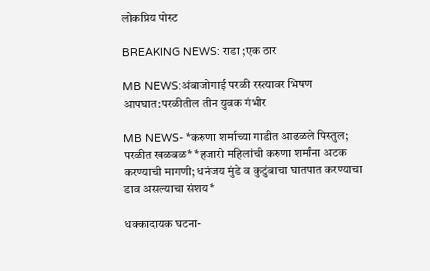लोकप्रिय पोस्ट

BREAKING NEWS: राडा ;एक ठार

MB NEWS:अंबाजोगाई परळी रस्त्यावर भिषण आपघात:परळीतील तीन युवक गंभीर

MB NEWS- *करुणा शर्माच्या गाडीत आढळले पिस्तुल; परळीत खळबळ* *हजारो महिलांची करुणा शर्मांना अटक करण्याची मागणी; धनंजय मुंडे व कुटुंबाचा घातपात करण्याचा डाव असल्याचा संशय*

धक्कादायक घटना-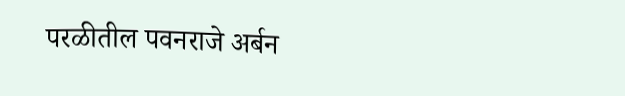परळीतील पवनराजे अर्बन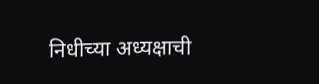निधीच्या अध्यक्षाची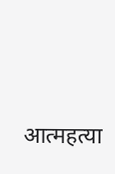आत्महत्या